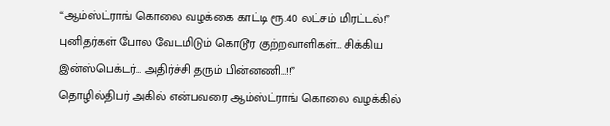“ஆம்ஸ்ட்ராங் கொலை வழக்கை காட்டி ரூ.40 லட்சம் மிரட்டல்!” புனிதர்கள் போல வேடமிடும் கொடூர குற்றவாளிகள்… சிக்கிய இன்ஸ்பெக்டர்… அதிர்ச்சி தரும் பின்னணி…!!”
தொழில்திபர் அகில் என்பவரை ஆம்ஸ்ட்ராங் கொலை வழக்கில்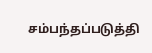சம்பந்தப்படுத்தி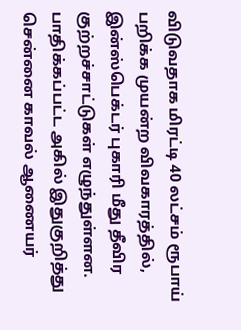விடுவதாக மிரட்டி 40 லட்சம் ரூபாய் பறிக்க முயன்ற விவகாரத்தில், இன்ஸ்பெக்டர் புகாரி மீது தீவிர குற்றச்சாட்டுகள் எழுந்துள்ளன. பாதிக்கப்பட்ட அகில் இதுகுறித்து சென்னை காவல் ஆணையர்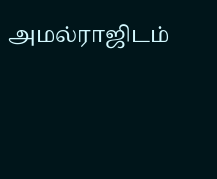அமல்ராஜிடம்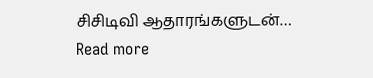சிசிடிவி ஆதாரங்களுடன்…
Read more